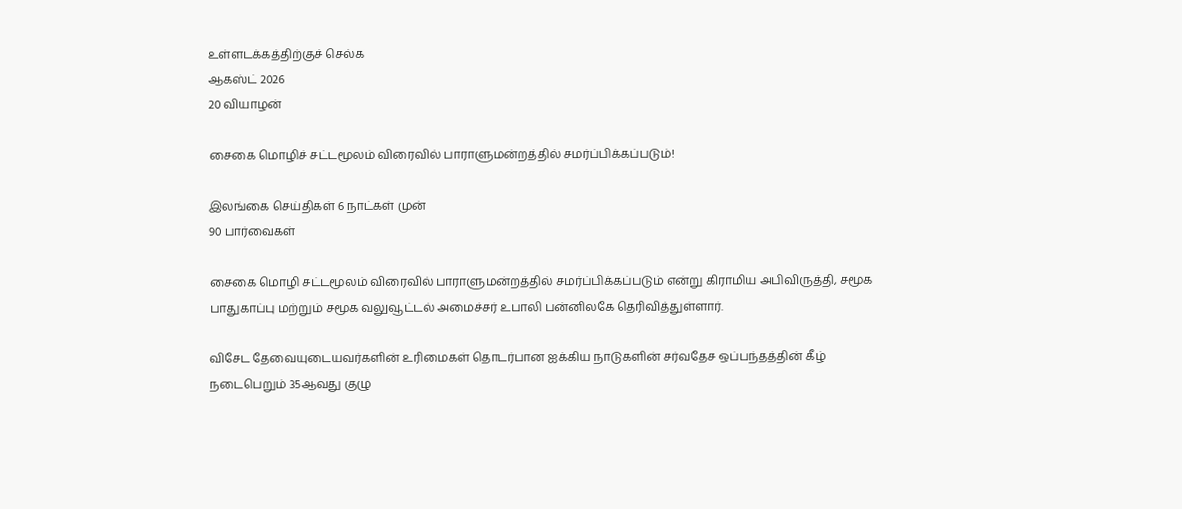உள்ளடக்கத்திற்குச் செல்க
ஆகஸ்ட் 2026
20 வியாழன்

சைகை மொழிச் சட்டமூலம் விரைவில் பாராளுமன்றத்தில் சமர்ப்பிக்கப்படும்!

இலங்கை செய்திகள் 6 நாட்கள் முன்
90 பார்வைகள்

சைகை மொழி சட்டமூலம் விரைவில் பாராளுமன்றத்தில் சமர்ப்பிக்கப்படும் என்று கிராமிய அபிவிருத்தி, சமூக பாதுகாப்பு மற்றும் சமூக வலுவூட்டல் அமைச்சர் உபாலி பன்னிலகே தெரிவித்துள்ளார்.

விசேட தேவையுடையவர்களின் உரிமைகள் தொடர்பான ஐக்கிய நாடுகளின் சர்வதேச ஒப்பந்தத்தின் கீழ் நடைபெறும் 35ஆவது குழு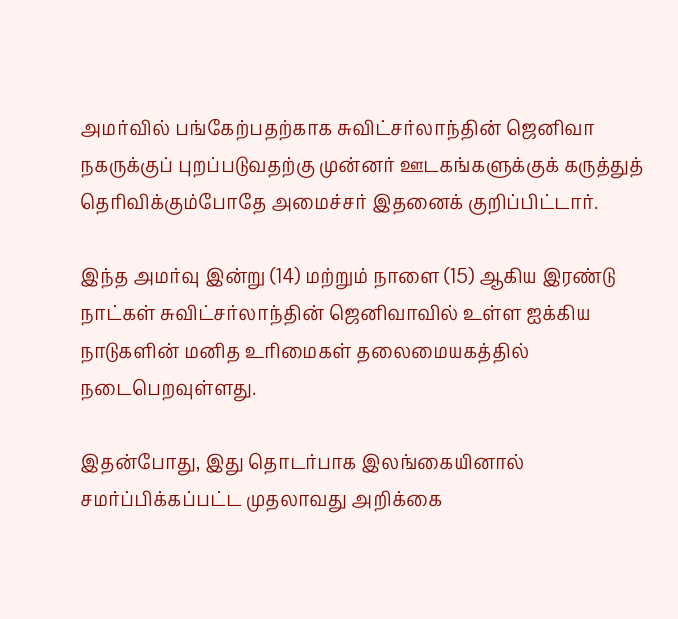அமர்வில் பங்கேற்பதற்காக சுவிட்சர்லாந்தின் ஜெனிவா நகருக்குப் புறப்படுவதற்கு முன்னர் ஊடகங்களுக்குக் கருத்துத் தெரிவிக்கும்போதே அமைச்சர் இதனைக் குறிப்பிட்டார்.

இந்த அமர்வு இன்று (14) மற்றும் நாளை (15) ஆகிய இரண்டு நாட்கள் சுவிட்சர்லாந்தின் ஜெனிவாவில் உள்ள ஐக்கிய நாடுகளின் மனித உரிமைகள் தலைமையகத்தில் நடைபெறவுள்ளது.

இதன்போது, இது தொடர்பாக இலங்கையினால் சமர்ப்பிக்கப்பட்ட முதலாவது அறிக்கை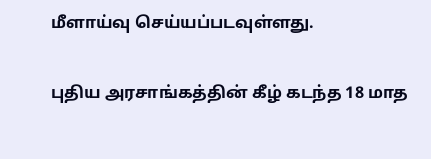மீளாய்வு செய்யப்படவுள்ளது.

புதிய அரசாங்கத்தின் கீழ் கடந்த 18 மாத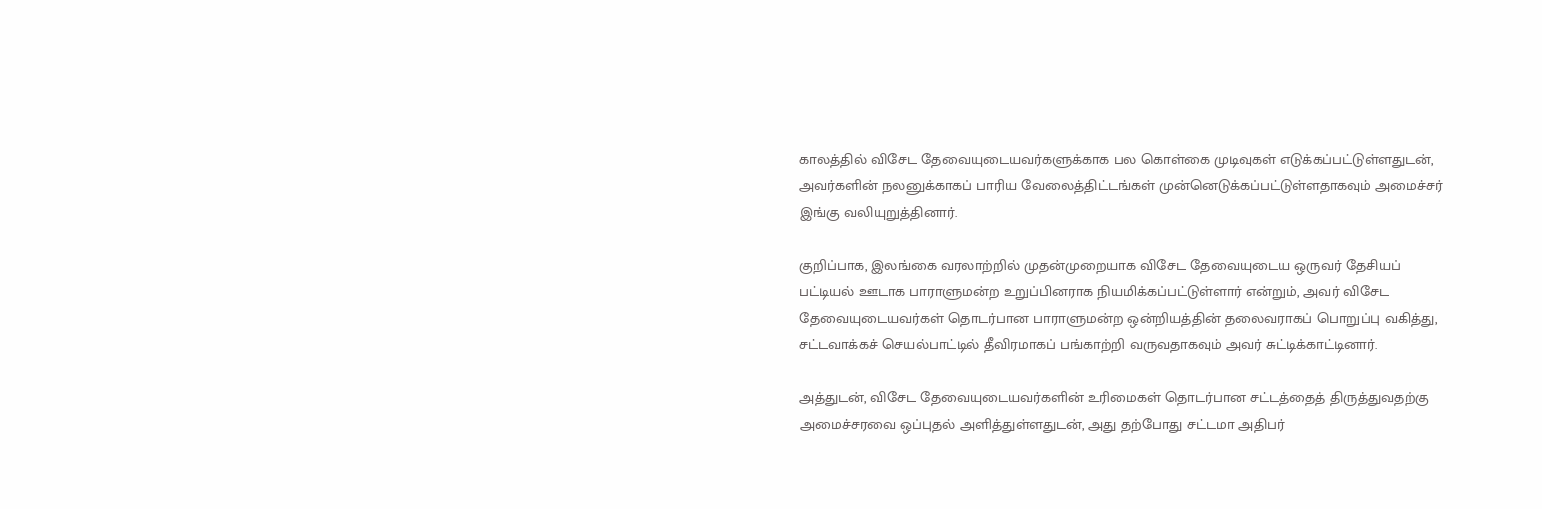காலத்தில் விசேட தேவையுடையவர்களுக்காக பல கொள்கை முடிவுகள் எடுக்கப்பட்டுள்ளதுடன், அவர்களின் நலனுக்காகப் பாரிய வேலைத்திட்டங்கள் முன்னெடுக்கப்பட்டுள்ளதாகவும் அமைச்சர் இங்கு வலியுறுத்தினார்.

குறிப்பாக, இலங்கை வரலாற்றில் முதன்முறையாக விசேட தேவையுடைய ஒருவர் தேசியப் பட்டியல் ஊடாக பாராளுமன்ற உறுப்பினராக நியமிக்கப்பட்டுள்ளார் என்றும், அவர் விசேட தேவையுடையவர்கள் தொடர்பான பாராளுமன்ற ஒன்றியத்தின் தலைவராகப் பொறுப்பு வகித்து, சட்டவாக்கச் செயல்பாட்டில் தீவிரமாகப் பங்காற்றி வருவதாகவும் அவர் சுட்டிக்காட்டினார்.

அத்துடன், விசேட தேவையுடையவர்களின் உரிமைகள் தொடர்பான சட்டத்தைத் திருத்துவதற்கு அமைச்சரவை ஒப்புதல் அளித்துள்ளதுடன், அது தற்போது சட்டமா அதிபர்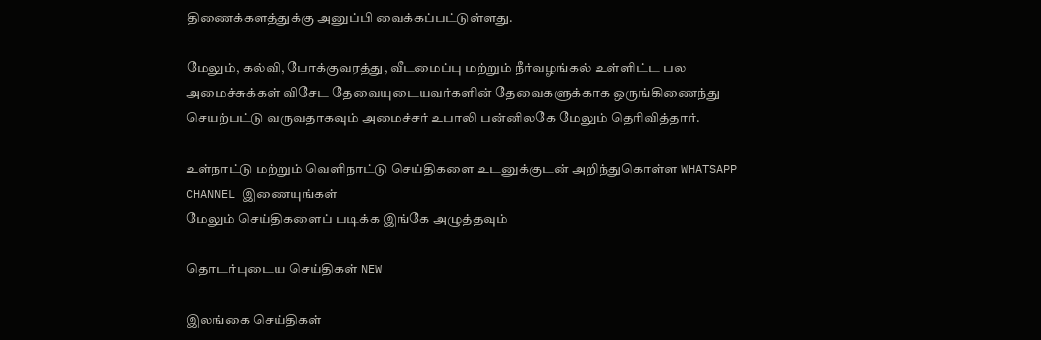திணைக்களத்துக்கு அனுப்பி வைக்கப்பட்டுள்ளது.

மேலும், கல்வி, போக்குவரத்து, வீடமைப்பு மற்றும் நீர்வழங்கல் உள்ளிட்ட பல அமைச்சுக்கள் விசேட தேவையுடையவர்களின் தேவைகளுக்காக ஒருங்கிணைந்து செயற்பட்டு வருவதாகவும் அமைச்சர் உபாலி பன்னிலகே மேலும் தெரிவித்தார்.

உள்நாட்டு மற்றும் வெளிநாட்டு செய்திகளை உடனுக்குடன் அறிந்துகொள்ள WHATSAPP CHANNEL இணையுங்கள்
மேலும் செய்திகளைப் படிக்க இங்கே அழுத்தவும்

தொடர்புடைய செய்திகள் NEW

இலங்கை செய்திகள்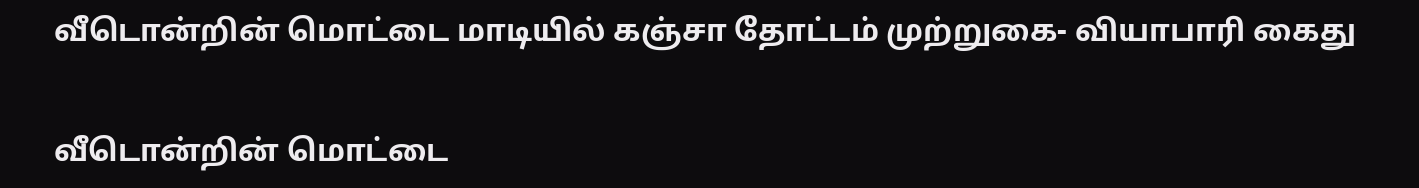வீடொன்றின் மொட்டை மாடியில் கஞ்சா தோட்டம் முற்றுகை- வியாபாரி கைது

வீடொன்றின் மொட்டை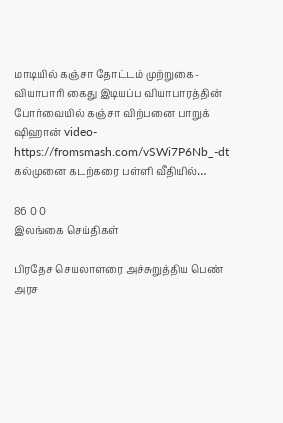மாடியில் கஞ்சா தோட்டம் முற்றுகை- வியாபாரி கைது இடியப்ப வியாபாரத்தின் போர்வையில் கஞ்சா விற்பனை பாறுக் ஷிஹான் video-https://fromsmash.com/vSWi7P6Nb_-dt கல்முனை கடற்கரை பள்ளி வீதியில்…

86 0 0
இலங்கை செய்திகள்

பிரதேச செயலாளரை அச்சுறுத்திய பெண் அரச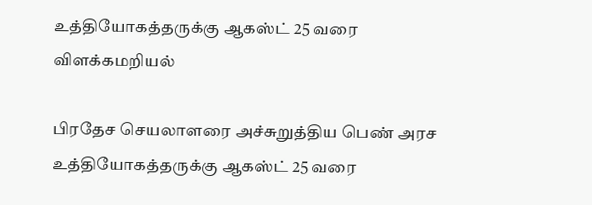உத்தியோகத்தருக்கு ஆகஸ்ட் 25 வரை விளக்கமறியல்

பிரதேச செயலாளரை அச்சுறுத்திய பெண் அரச உத்தியோகத்தருக்கு ஆகஸ்ட் 25 வரை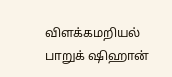விளக்கமறியல் பாறுக் ஷிஹான்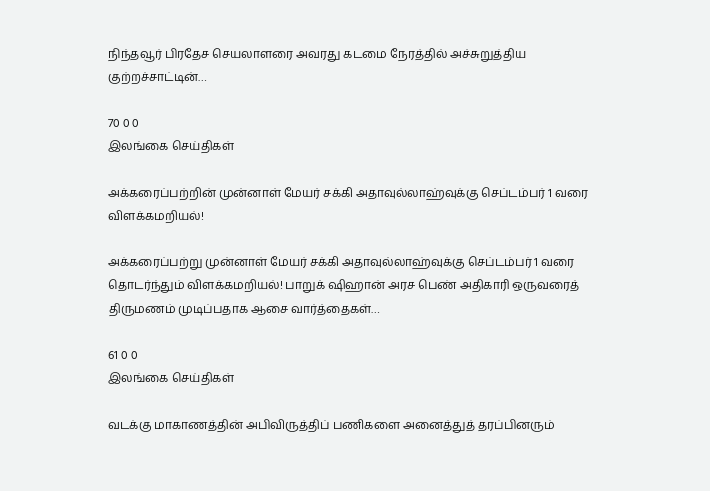நிந்தவூர் பிரதேச செயலாளரை அவரது கடமை நேரத்தில் அச்சுறுத்திய குற்றச்சாட்டின்…

70 0 0
இலங்கை செய்திகள்

அக்கரைப்பற்றின் முன்னாள் மேயர் சக்கி அதாவுல்லாஹ்வுக்கு செப்டம்பர் 1 வரை விளக்கமறியல்!

அக்கரைப்பற்று முன்னாள் மேயர் சக்கி அதாவுல்லாஹ்வுக்கு செப்டம்பர் 1 வரை தொடர்ந்தும் விளக்கமறியல்! பாறுக் ஷிஹான் அரச பெண் அதிகாரி ஒருவரைத் திருமணம் முடிப்பதாக ஆசை வார்த்தைகள்…

61 0 0
இலங்கை செய்திகள்

வடக்கு மாகாணத்தின் அபிவிருத்திப் பணிகளை அனைத்துத் தரப்பினரும்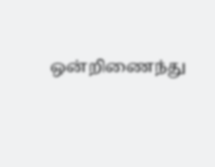ஒன்றிணைந்து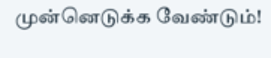முன்னெடுக்க வேண்டும்!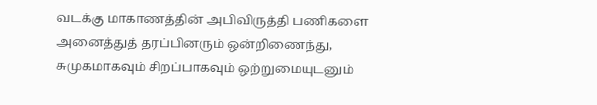வடக்கு மாகாணத்தின் அபிவிருத்தி பணிகளை அனைத்துத் தரப்பினரும் ஒன்றிணைந்து, சுமுகமாகவும் சிறப்பாகவும் ஒற்றுமையுடனும்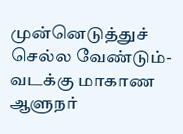முன்னெடுத்துச் செல்ல வேண்டும்-வடக்கு மாகாண ஆளுநர்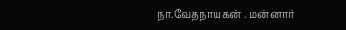நா.வேதநாயகன் . மன்னார்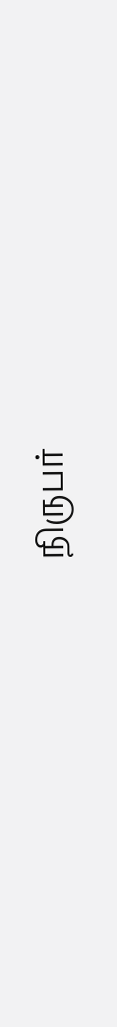நிருபர்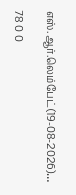எஸ்.ஆர்.லெம்பேட்(19-08-2026)…

78 0 0